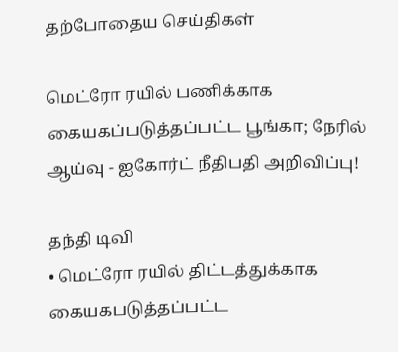தற்போதைய செய்திகள்

மெட்ரோ ரயில் பணிக்காக கையகப்படுத்தப்பட்ட பூங்கா; நேரில் ஆய்வு - ஐகோர்ட் நீதிபதி அறிவிப்பு!

தந்தி டிவி
• மெட்ரோ ரயில் திட்டத்துக்காக கையகபடுத்தப்பட்ட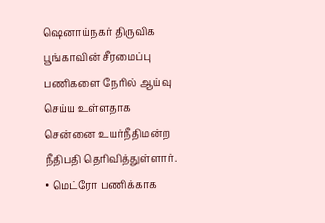ஷெனாய்நகர் திருவிக பூங்காவின் சீரமைப்பு பணிகளை நேரில் ஆய்வு செய்ய உள்ளதாக சென்னை உயர்நீதிமன்ற நீதிபதி தெரிவித்துள்ளார். • மெட்ரோ பணிக்காக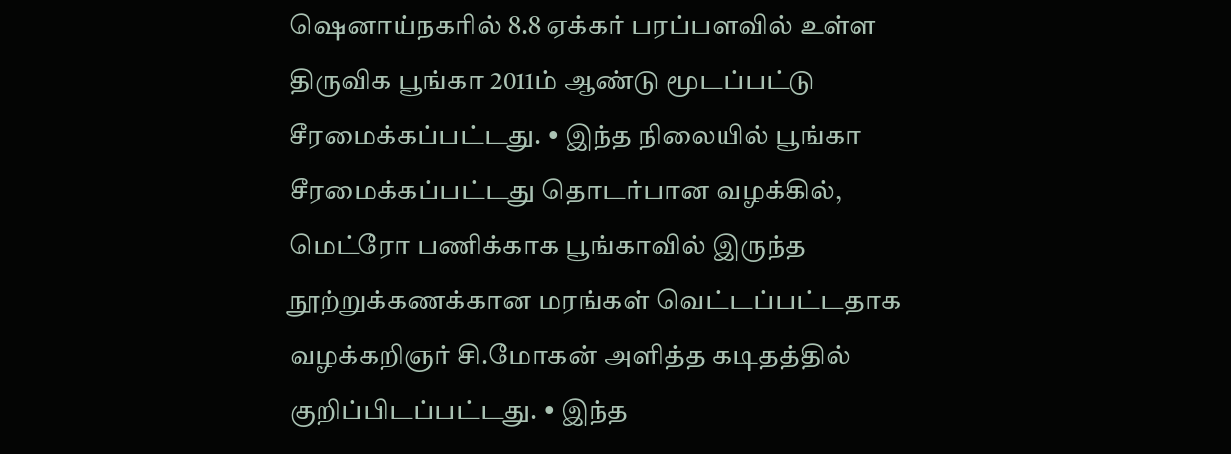ஷெனாய்நகரில் 8.8 ஏக்கர் பரப்பளவில் உள்ள திருவிக பூங்கா 2011ம் ஆண்டு மூடப்பட்டு சீரமைக்கப்பட்டது. • இந்த நிலையில் பூங்கா சீரமைக்கப்பட்டது தொடர்பான வழக்கில், மெட்ரோ பணிக்காக பூங்காவில் இருந்த நூற்றுக்கணக்கான மரங்கள் வெட்டப்பட்டதாக வழக்கறிஞர் சி.மோகன் அளித்த கடிதத்தில் குறிப்பிடப்பட்டது. • இந்த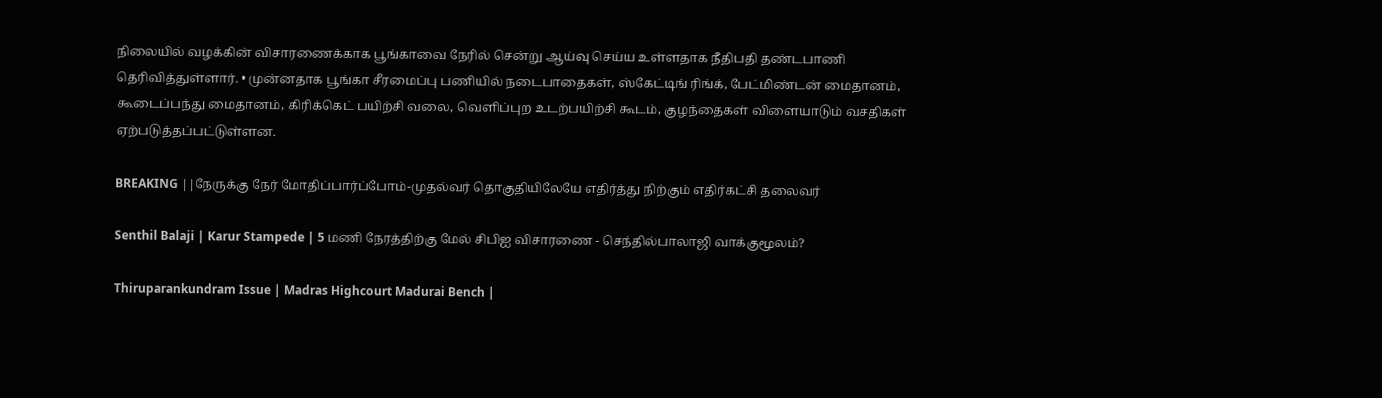நிலையில் வழக்கின் விசாரணைக்காக பூங்காவை நேரில் சென்று ஆய்வு செய்ய உள்ளதாக நீதிபதி தண்டபாணி தெரிவித்துள்ளார். • முன்னதாக பூங்கா சீரமைப்பு பணியில் நடைபாதைகள், ஸ்கேட்டிங் ரிங்க், பேட்மிண்டன் மைதானம், கூடைப்பந்து மைதானம், கிரிக்கெட் பயிற்சி வலை, வெளிப்புற உடற்பயிற்சி கூடம், குழந்தைகள் விளையாடும் வசதிகள் ஏற்படுத்தப்பட்டுள்ளன.

BREAKING ||நேருக்கு நேர் மோதிப்பார்ப்போம்-முதல்வர் தொகுதியிலேயே எதிர்த்து நிற்கும் எதிர்கட்சி தலைவர்

Senthil Balaji | Karur Stampede | 5 மணி நேரத்திற்கு மேல் சிபிஐ விசாரணை - செந்தில்பாலாஜி வாக்குமூலம்?

Thiruparankundram Issue | Madras Highcourt Madurai Bench |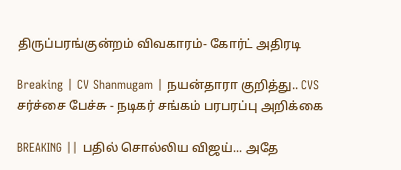திருப்பரங்குன்றம் விவகாரம்- கோர்ட் அதிரடி

Breaking | CV Shanmugam | நயன்தாரா குறித்து.. CVS சர்ச்சை பேச்சு - நடிகர் சங்கம் பரபரப்பு அறிக்கை

BREAKING || பதில் சொல்லிய விஜய்... அதே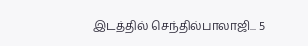இடத்தில் செந்தில்பாலாஜி... 5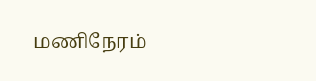மணிநேரம்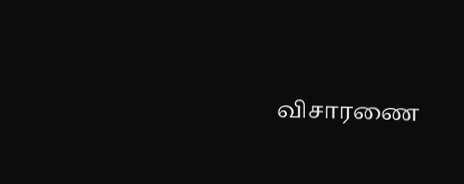விசாரணை